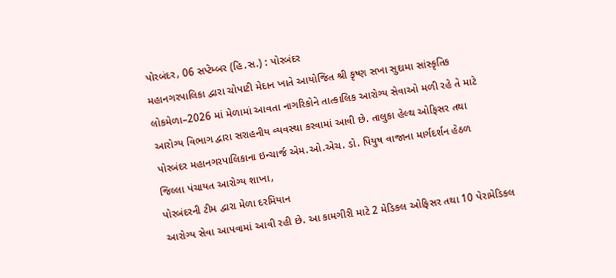પોરબંદર, 06 સપ્ટેમ્બર (હિ.સ.) : પોરબંદર
મહાનગરપાલિકા દ્વારા ચોપાટી મેદાન ખાતે આયોજિત શ્રી કૃષ્ણ સખા સુદામા સાંસ્કૃતિક
લોકમેળા–2026 માં મેળામાં આવતા નાગરિકોને તાત્કાલિક આરોગ્ય સેવાઓ મળી રહે તે માટે
આરોગ્ય વિભાગ દ્વારા સરાહનીય વ્યવસ્થા કરવામાં આવી છે. તાલુકા હેલ્થ ઓફિસર તથા
પોરબંદર મહાનગરપાલિકાના ઇન્ચાર્જ એમ.ઓ.એચ. ડો. પિયુષ વાજાના માર્ગદર્શન હેઠળ
જિલ્લા પંચાયત આરોગ્ય શાખા,
પોરબંદરની ટીમ દ્વારા મેળા દરમિયાન
આરોગ્ય સેવા આપવામાં આવી રહી છે. આ કામગીરી માટે 2 મેડિકલ ઓફિસર તથા 10 પેરામેડિકલ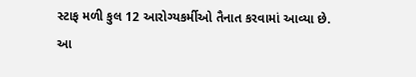સ્ટાફ મળી કુલ 12 આરોગ્યકર્મીઓ તૈનાત કરવામાં આવ્યા છે.
આ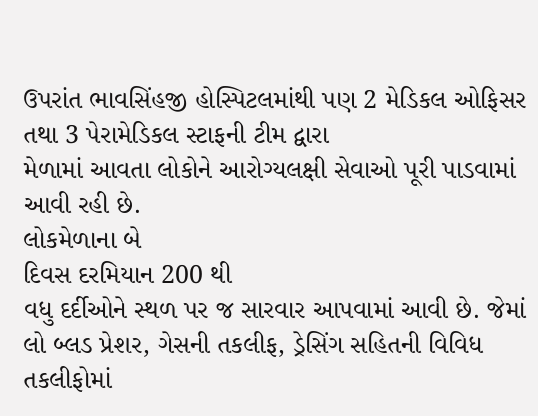ઉપરાંત ભાવસિંહજી હોસ્પિટલમાંથી પણ 2 મેડિકલ ઓફિસર તથા 3 પેરામેડિકલ સ્ટાફની ટીમ દ્વારા
મેળામાં આવતા લોકોને આરોગ્યલક્ષી સેવાઓ પૂરી પાડવામાં આવી રહી છે.
લોકમેળાના બે
દિવસ દરમિયાન 200 થી
વધુ દર્દીઓને સ્થળ પર જ સારવાર આપવામાં આવી છે. જેમાં લો બ્લડ પ્રેશર, ગેસની તકલીફ, ડ્રેસિંગ સહિતની વિવિધ તકલીફોમાં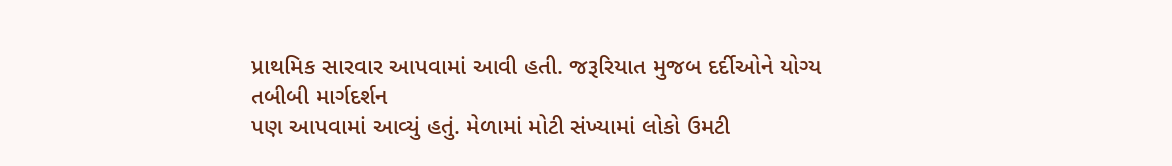પ્રાથમિક સારવાર આપવામાં આવી હતી. જરૂરિયાત મુજબ દર્દીઓને યોગ્ય તબીબી માર્ગદર્શન
પણ આપવામાં આવ્યું હતું. મેળામાં મોટી સંખ્યામાં લોકો ઉમટી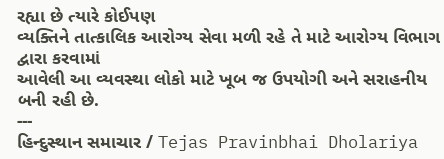રહ્યા છે ત્યારે કોઈપણ
વ્યક્તિને તાત્કાલિક આરોગ્ય સેવા મળી રહે તે માટે આરોગ્ય વિભાગ દ્વારા કરવામાં
આવેલી આ વ્યવસ્થા લોકો માટે ખૂબ જ ઉપયોગી અને સરાહનીય બની રહી છે.
---
હિન્દુસ્થાન સમાચાર / Tejas Pravinbhai Dholariya